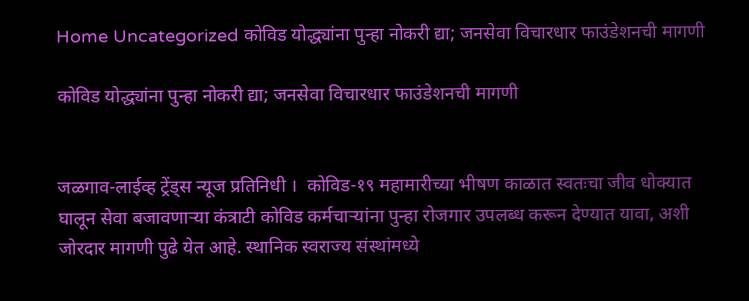Home Uncategorized कोविड योद्ध्यांना पुन्हा नोकरी द्या; जनसेवा विचारधार फाउंडेशनची मागणी

कोविड योद्ध्यांना पुन्हा नोकरी द्या; जनसेवा विचारधार फाउंडेशनची मागणी


जळगाव-लाईव्ह ट्रेंड्स न्यूज प्रतिनिधी ।  कोविड-१९ महामारीच्या भीषण काळात स्वतःचा जीव धोक्यात घालून सेवा बजावणाऱ्या कंत्राटी कोविड कर्मचाऱ्यांना पुन्हा रोजगार उपलब्ध करून देण्यात यावा, अशी जोरदार मागणी पुढे येत आहे. स्थानिक स्वराज्य संस्थांमध्ये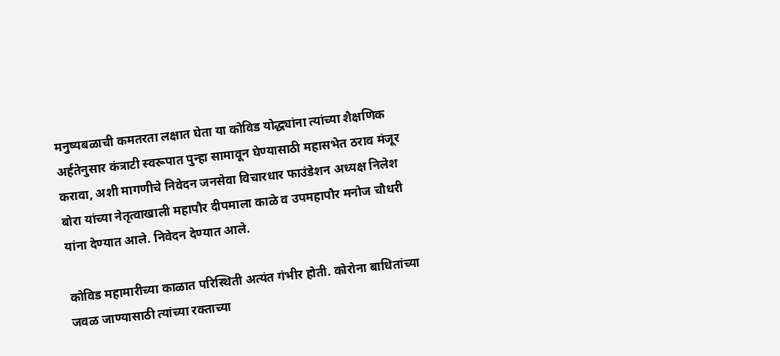मनुष्यबळाची कमतरता लक्षात घेता या कोविड योद्ध्यांना त्यांच्या शैक्षणिक अर्हतेनुसार कंत्राटी स्वरूपात पुन्हा सामावून घेण्यासाठी महासभेत ठराव मंजूर करावा, अशी मागणीचे निवेदन जनसेवा विचारधार फाउंडेशन अध्यक्ष निलेश बोरा यांच्या नेतृत्वाखाली महापौर दीपमाला काळे व उपमहापौर मनोज चौधरी यांना देण्यात आले. निवेदन देण्यात आले.

कोविड महामारीच्या काळात परिस्थिती अत्यंत गंभीर होती. कोरोना बाधितांच्या जवळ जाण्यासाठी त्यांच्या रक्ताच्या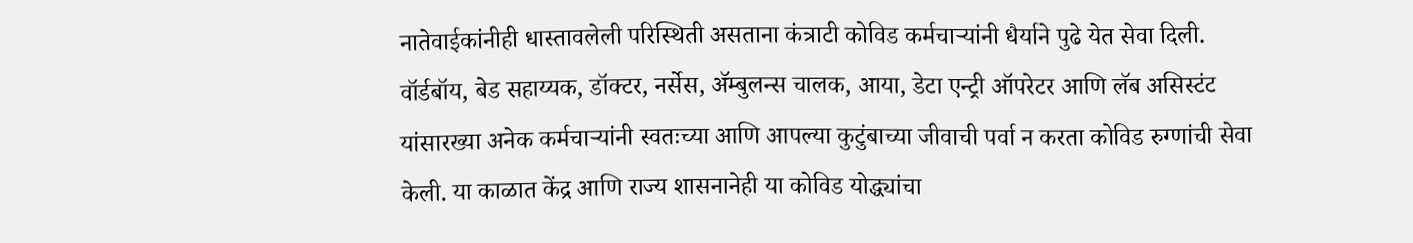नातेवाईकांनीही धास्तावलेली परिस्थिती असताना कंत्राटी कोविड कर्मचाऱ्यांनी धैर्याने पुढे येत सेवा दिली. वॉर्डबॉय, बेड सहाय्यक, डॉक्टर, नर्सेस, ॲम्बुलन्स चालक, आया, डेटा एन्ट्री ऑपरेटर आणि लॅब असिस्टंट यांसारख्या अनेक कर्मचाऱ्यांनी स्वतःच्या आणि आपल्या कुटुंबाच्या जीवाची पर्वा न करता कोविड रुग्णांची सेवा केली. या काळात केंद्र आणि राज्य शासनानेही या कोविड योद्ध्यांचा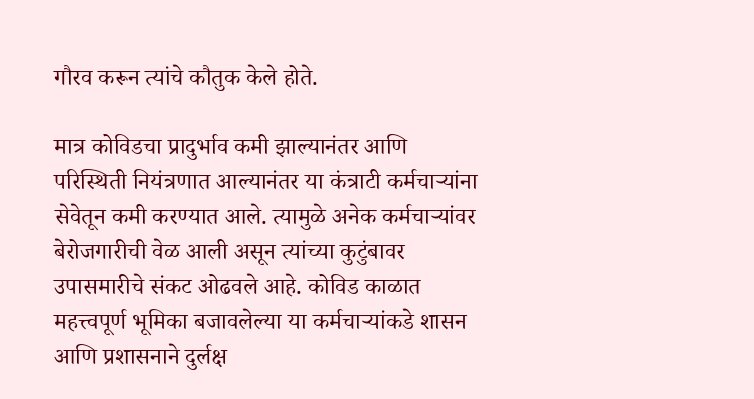गौरव करून त्यांचे कौतुक केले होते.

मात्र कोविडचा प्रादुर्भाव कमी झाल्यानंतर आणि परिस्थिती नियंत्रणात आल्यानंतर या कंत्राटी कर्मचाऱ्यांना सेवेतून कमी करण्यात आले. त्यामुळे अनेक कर्मचाऱ्यांवर बेरोजगारीची वेळ आली असून त्यांच्या कुटुंबावर उपासमारीचे संकट ओढवले आहे. कोविड काळात महत्त्वपूर्ण भूमिका बजावलेल्या या कर्मचाऱ्यांकडे शासन आणि प्रशासनाने दुर्लक्ष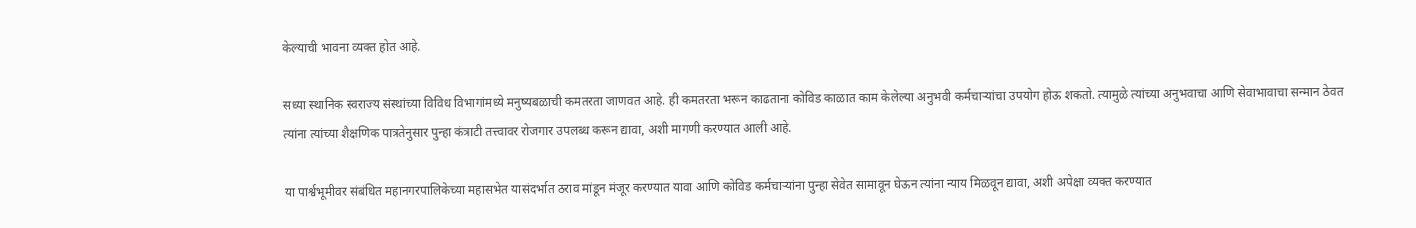केल्याची भावना व्यक्त होत आहे.

सध्या स्थानिक स्वराज्य संस्थांच्या विविध विभागांमध्ये मनुष्यबळाची कमतरता जाणवत आहे. ही कमतरता भरून काढताना कोविड काळात काम केलेल्या अनुभवी कर्मचाऱ्यांचा उपयोग होऊ शकतो. त्यामुळे त्यांच्या अनुभवाचा आणि सेवाभावाचा सन्मान ठेवत त्यांना त्यांच्या शैक्षणिक पात्रतेनुसार पुन्हा कंत्राटी तत्त्वावर रोजगार उपलब्ध करून द्यावा, अशी मागणी करण्यात आली आहे.

या पार्श्वभूमीवर संबंधित महानगरपालिकेच्या महासभेत यासंदर्भात ठराव मांडून मंजूर करण्यात यावा आणि कोविड कर्मचाऱ्यांना पुन्हा सेवेत सामावून घेऊन त्यांना न्याय मिळवून द्यावा, अशी अपेक्षा व्यक्त करण्यात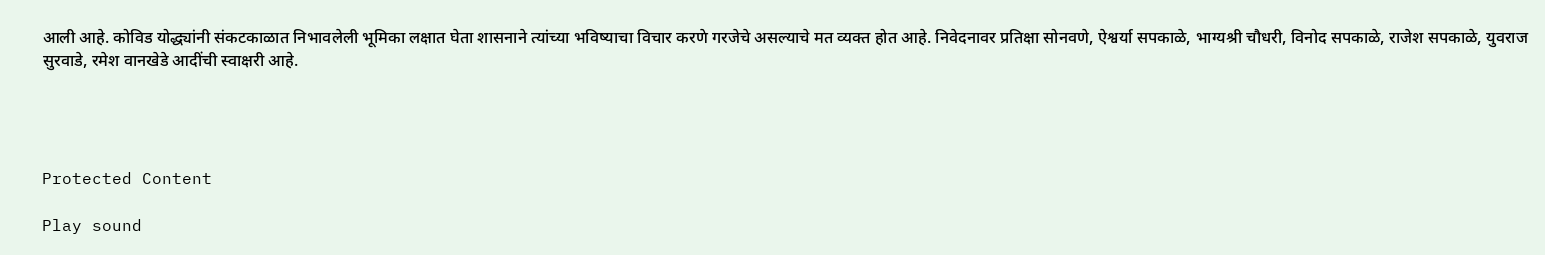आली आहे. कोविड योद्ध्यांनी संकटकाळात निभावलेली भूमिका लक्षात घेता शासनाने त्यांच्या भविष्याचा विचार करणे गरजेचे असल्याचे मत व्यक्त होत आहे. निवेदनावर प्रतिक्षा सोनवणे, ऐश्वर्या सपकाळे, भाग्यश्री चौधरी, विनोद सपकाळे, राजेश सपकाळे, युवराज सुरवाडे, रमेश वानखेडे आदींची स्वाक्षरी आहे.




Protected Content

Play sound